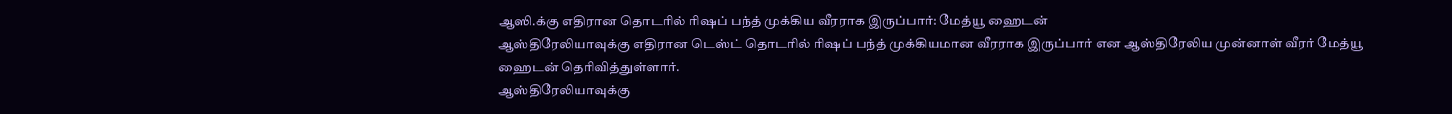ஆஸி.க்கு எதிரான தொடரில் ரிஷப் பந்த் முக்கிய வீரராக இருப்பார்: மேத்யூ ஹைடன்
ஆஸ்திரேலியாவுக்கு எதிரான டெஸ்ட் தொடரில் ரிஷப் பந்த் முக்கியமான வீரராக இருப்பார் என ஆஸ்திரேலிய முன்னாள் வீரர் மேத்யூ ஹைடன் தெரிவித்துள்ளார்.
ஆஸ்திரேலியாவுக்கு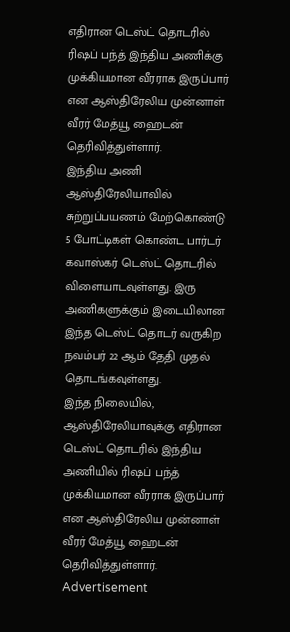எதிரான டெஸ்ட் தொடரில் ரிஷப் பந்த் இந்திய அணிக்கு முக்கியமான வீரராக இருப்பார் என ஆஸ்திரேலிய முன்னாள் வீரர் மேத்யூ ஹைடன் தெரிவித்துள்ளார்.
இந்திய அணி ஆஸ்திரேலியாவில் சுற்றுப்பயணம் மேற்கொண்டு 5 போட்டிகள் கொண்ட பார்டர் கவாஸ்கர் டெஸ்ட் தொடரில் விளையாடவுள்ளது. இரு அணிகளுக்கும் இடையிலான இந்த டெஸ்ட் தொடர் வருகிற நவம்பர் 22 ஆம் தேதி முதல் தொடங்கவுள்ளது.
இந்த நிலையில், ஆஸ்திரேலியாவுக்கு எதிரான டெஸ்ட் தொடரில் இந்திய அணியில் ரிஷப் பந்த் முக்கியமான வீரராக இருப்பார் என ஆஸ்திரேலிய முன்னாள் வீரர் மேத்யூ ஹைடன் தெரிவித்துள்ளார்.
Advertisement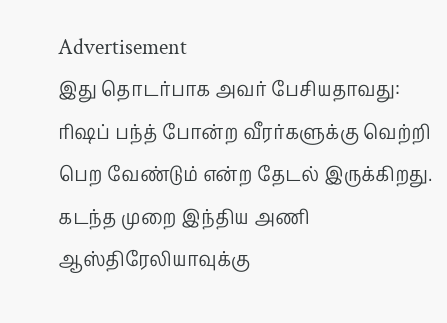Advertisement
இது தொடர்பாக அவர் பேசியதாவது: ரிஷப் பந்த் போன்ற வீரர்களுக்கு வெற்றி பெற வேண்டும் என்ற தேடல் இருக்கிறது. கடந்த முறை இந்திய அணி ஆஸ்திரேலியாவுக்கு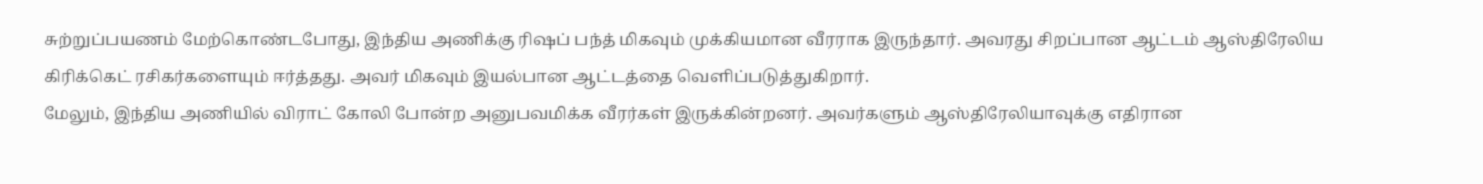சுற்றுப்பயணம் மேற்கொண்டபோது, இந்திய அணிக்கு ரிஷப் பந்த் மிகவும் முக்கியமான வீரராக இருந்தார். அவரது சிறப்பான ஆட்டம் ஆஸ்திரேலிய கிரிக்கெட் ரசிகர்களையும் ஈர்த்தது. அவர் மிகவும் இயல்பான ஆட்டத்தை வெளிப்படுத்துகிறார்.
மேலும், இந்திய அணியில் விராட் கோலி போன்ற அனுபவமிக்க வீரர்கள் இருக்கின்றனர். அவர்களும் ஆஸ்திரேலியாவுக்கு எதிரான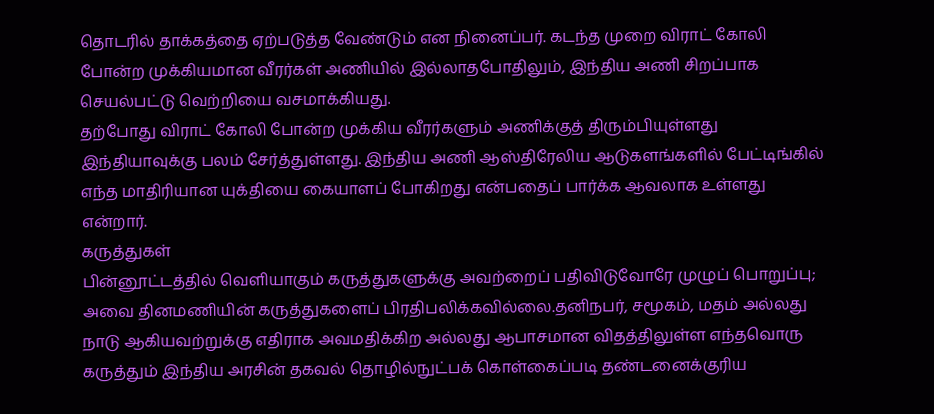தொடரில் தாக்கத்தை ஏற்படுத்த வேண்டும் என நினைப்பர். கடந்த முறை விராட் கோலி போன்ற முக்கியமான வீரர்கள் அணியில் இல்லாதபோதிலும், இந்திய அணி சிறப்பாக செயல்பட்டு வெற்றியை வசமாக்கியது.
தற்போது விராட் கோலி போன்ற முக்கிய வீரர்களும் அணிக்குத் திரும்பியுள்ளது இந்தியாவுக்கு பலம் சேர்த்துள்ளது. இந்திய அணி ஆஸ்திரேலிய ஆடுகளங்களில் பேட்டிங்கில் எந்த மாதிரியான யுக்தியை கையாளப் போகிறது என்பதைப் பார்க்க ஆவலாக உள்ளது என்றார்.
கருத்துகள்
பின்னூட்டத்தில் வெளியாகும் கருத்துகளுக்கு அவற்றைப் பதிவிடுவோரே முழுப் பொறுப்பு; அவை தினமணியின் கருத்துகளைப் பிரதிபலிக்கவில்லை.தனிநபர், சமூகம், மதம் அல்லது நாடு ஆகியவற்றுக்கு எதிராக அவமதிக்கிற அல்லது ஆபாசமான விதத்திலுள்ள எந்தவொரு கருத்தும் இந்திய அரசின் தகவல் தொழில்நுட்பக் கொள்கைப்படி தண்டனைக்குரிய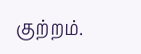குற்றம்.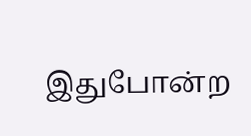இதுபோன்ற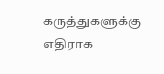கருத்துகளுக்கு எதிராக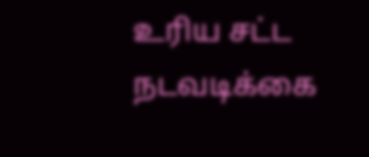உரிய சட்ட நடவடிக்கை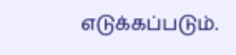எடுக்கப்படும்.